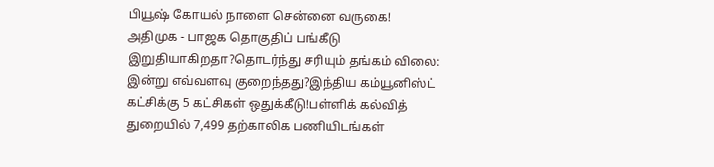பியூஷ் கோயல் நாளை சென்னை வருகை! அதிமுக - பாஜக தொகுதிப் பங்கீடு இறுதியாகிறதா?தொடர்ந்து சரியும் தங்கம் விலை: இன்று எவ்வளவு குறைந்தது?இந்திய கம்யூனிஸ்ட் கட்சிக்கு 5 கட்சிகள் ஒதுக்கீடு!பள்ளிக் கல்வித் துறையில் 7,499 தற்காலிக பணியிடங்கள்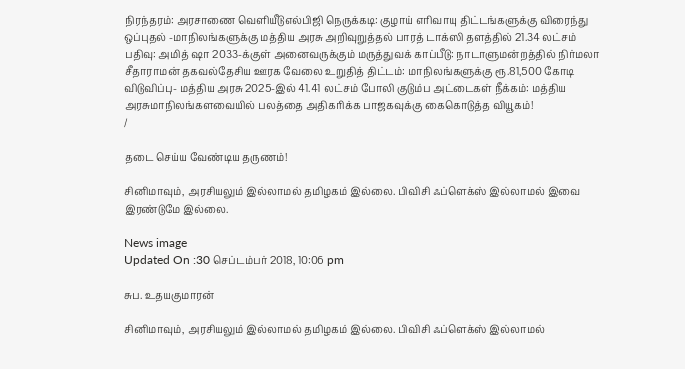நிரந்தரம்: அரசாணை வெளியீடுஎல்பிஜி நெருக்கடி: குழாய் எரிவாயு திட்டங்களுக்கு விரைந்து ஒப்புதல் -மாநிலங்களுக்கு மத்திய அரசு அறிவுறுத்தல் பாரத் டாக்ஸி தளத்தில் 21.34 லட்சம் பதிவு: அமித் ஷா 2033-க்குள் அனைவருக்கும் மருத்துவக் காப்பீடு: நாடாளுமன்றத்தில் நிர்மலா சீதாராமன் தகவல்தேசிய ஊரக வேலை உறுதித் திட்டம்: மாநிலங்களுக்கு ரூ.81,500 கோடி விடுவிப்பு- மத்திய அரசு 2025-இல் 41.41 லட்சம் போலி குடும்ப அட்டைகள் நீக்கம்: மத்திய அரசுமாநிலங்களவையில் பலத்தை அதிகரிக்க பாஜகவுக்கு கைகொடுத்த வியூகம்!
/

தடை செய்ய வேண்டிய தருணம்!

சினிமாவும், அரசியலும் இல்லாமல் தமிழகம் இல்லை. பிவிசி ஃப்ளெக்ஸ் இல்லாமல் இவை இரண்டுமே இல்லை.

News image
Updated On :30 செப்டம்பர் 2018, 10:06 pm

சுப. உதயகுமாரன்

சினிமாவும், அரசியலும் இல்லாமல் தமிழகம் இல்லை. பிவிசி ஃப்ளெக்ஸ் இல்லாமல்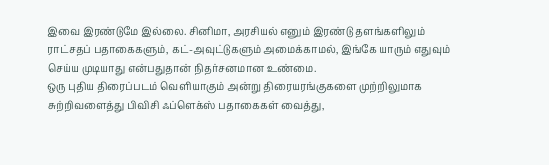இவை இரண்டுமே இல்லை. சினிமா, அரசியல் எனும் இரண்டு தளங்களிலும் ராட்சதப் பதாகைகளும், கட்-அவுட்டுகளும் அமைக்காமல், இங்கே யாரும் எதுவும் செய்ய முடியாது என்பதுதான் நிதர்சனமான உண்மை.
ஒரு புதிய திரைப்படம் வெளியாகும் அன்று திரையரங்குகளை முற்றிலுமாக சுற்றிவளைத்து பிவிசி ஃப்ளெக்ஸ் பதாகைகள் வைத்து,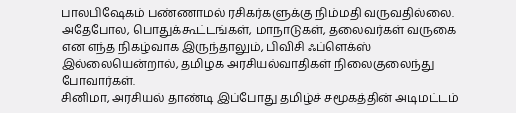பாலபிஷேகம் பண்ணாமல் ரசிகர்களுக்கு நிம்மதி வருவதில்லை.   அதேபோல, பொதுக்கூட்டங்கள், மாநாடுகள், தலைவர்கள் வருகை என எந்த நிகழ்வாக இருந்தாலும், பிவிசி ஃப்ளெக்ஸ் இல்லையென்றால், தமிழக அரசியல்வாதிகள் நிலைகுலைந்து போவார்கள்.
சினிமா, அரசியல் தாண்டி இப்போது தமிழ்ச் சமூகத்தின் அடிமட்டம்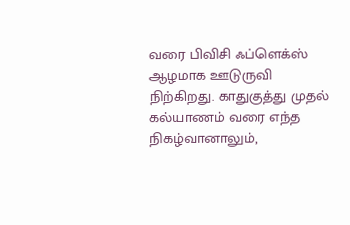வரை பிவிசி ஃப்ளெக்ஸ் ஆழமாக ஊடுருவி நிற்கிறது. காதுகுத்து முதல் கல்யாணம் வரை எந்த நிகழ்வானாலும்,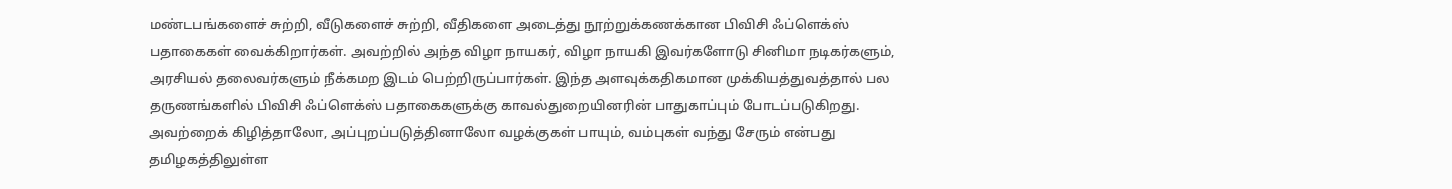மண்டபங்களைச் சுற்றி, வீடுகளைச் சுற்றி, வீதிகளை அடைத்து நூற்றுக்கணக்கான பிவிசி ஃப்ளெக்ஸ் பதாகைகள் வைக்கிறார்கள். அவற்றில் அந்த விழா நாயகர், விழா நாயகி இவர்களோடு சினிமா நடிகர்களும், அரசியல் தலைவர்களும் நீக்கமற இடம் பெற்றிருப்பார்கள். இந்த அளவுக்கதிகமான முக்கியத்துவத்தால் பல தருணங்களில் பிவிசி ஃப்ளெக்ஸ் பதாகைகளுக்கு காவல்துறையினரின் பாதுகாப்பும் போடப்படுகிறது. அவற்றைக் கிழித்தாலோ, அப்புறப்படுத்தினாலோ வழக்குகள் பாயும், வம்புகள் வந்து சேரும் என்பது தமிழகத்திலுள்ள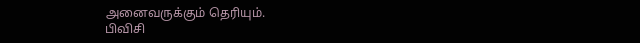அனைவருக்கும் தெரியும்.
பிவிசி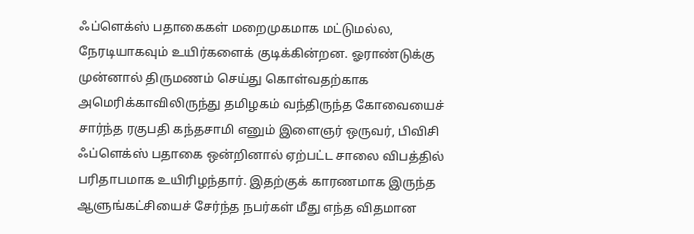ஃப்ளெக்ஸ் பதாகைகள் மறைமுகமாக மட்டுமல்ல, நேரடியாகவும் உயிர்களைக் குடிக்கின்றன. ஓராண்டுக்கு முன்னால் திருமணம் செய்து கொள்வதற்காக அமெரிக்காவிலிருந்து தமிழகம் வந்திருந்த கோவையைச் சார்ந்த ரகுபதி கந்தசாமி எனும் இளைஞர் ஒருவர், பிவிசி ஃப்ளெக்ஸ் பதாகை ஒன்றினால் ஏற்பட்ட சாலை விபத்தில் பரிதாபமாக உயிரிழந்தார். இதற்குக் காரணமாக இருந்த ஆளுங்கட்சியைச் சேர்ந்த நபர்கள் மீது எந்த விதமான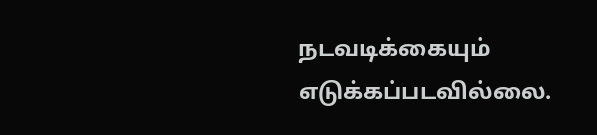நடவடிக்கையும் எடுக்கப்படவில்லை.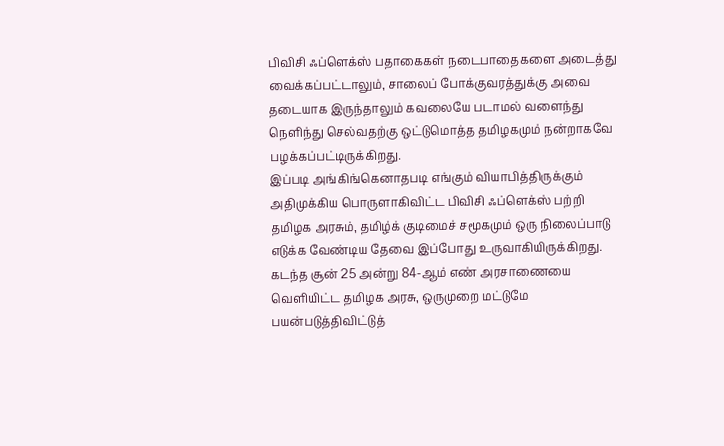பிவிசி ஃப்ளெக்ஸ் பதாகைகள் நடைபாதைகளை அடைத்து வைக்கப்பட்டாலும், சாலைப் போக்குவரத்துக்கு அவை தடையாக இருந்தாலும் கவலையே படாமல் வளைந்து நெளிந்து செல்வதற்கு ஒட்டுமொத்த தமிழகமும் நன்றாகவே பழக்கப்பட்டிருக்கிறது.
இப்படி அங்கிங்கெனாதபடி எங்கும் வியாபித்திருக்கும் அதிமுக்கிய பொருளாகிவிட்ட பிவிசி ஃப்ளெக்ஸ் பற்றி தமிழக அரசும், தமிழ்க் குடிமைச் சமூகமும் ஒரு நிலைப்பாடு எடுக்க வேண்டிய தேவை இப்போது உருவாகியிருக்கிறது. கடந்த சூன் 25 அன்று 84-ஆம் எண் அரசாணையை வெளியிட்ட தமிழக அரசு, ஒருமுறை மட்டுமே பயன்படுத்திவிட்டுத்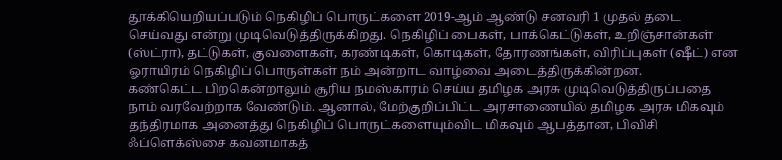தூக்கியெறியப்படும் நெகிழிப் பொருட்களை 2019-ஆம் ஆண்டு சனவரி 1 முதல் தடை செய்வது என்று முடிவெடுத்திருக்கிறது. நெகிழிப் பைகள், பாக்கெட்டுகள், உறிஞ்சான்கள் (ஸ்ட்ரா), தட்டுகள், குவளைகள், கரண்டிகள், கொடிகள், தோரணங்கள், விரிப்புகள் (ஷீட்) என ஓராயிரம் நெகிழிப் பொருள்கள் நம் அன்றாட வாழ்வை அடைத்திருக்கின்றன.
கண்கெட்ட பிறகென்றாலும் சூரிய நமஸ்காரம் செய்ய தமிழக அரசு முடிவெடுத்திருப்பதை நாம் வரவேற்றாக வேண்டும். ஆனால், மேற்குறிப்பிட்ட அரசாணையில் தமிழக அரசு மிகவும் தந்திரமாக அனைத்து நெகிழிப் பொருட்களையும்விட மிகவும் ஆபத்தான, பிவிசி ஃப்ளெக்ஸ்சை கவனமாகத்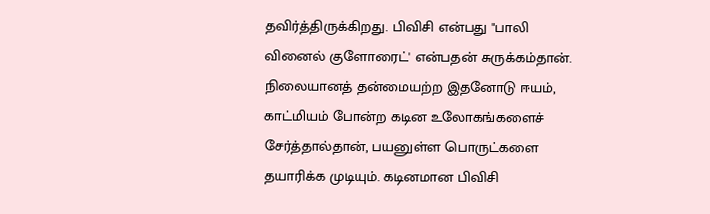தவிர்த்திருக்கிறது. பிவிசி என்பது "பாலி வினைல் குளோரைட்' என்பதன் சுருக்கம்தான். நிலையானத் தன்மையற்ற இதனோடு ஈயம், காட்மியம் போன்ற கடின உலோகங்களைச் சேர்த்தால்தான், பயனுள்ள பொருட்களை தயாரிக்க முடியும். கடினமான பிவிசி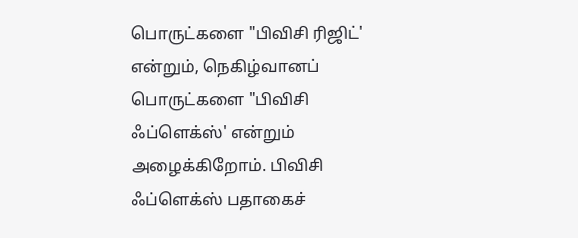பொருட்களை "பிவிசி ரிஜிட்' என்றும், நெகிழ்வானப் பொருட்களை "பிவிசி ஃப்ளெக்ஸ்' என்றும் அழைக்கிறோம். பிவிசி ஃப்ளெக்ஸ் பதாகைச்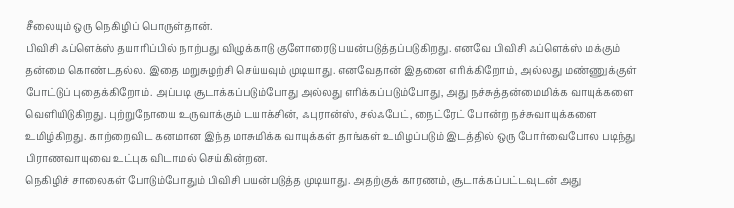சீலையும் ஒரு நெகிழிப் பொருள்தான்.
பிவிசி ஃப்ளெக்ஸ் தயாரிப்பில் நாற்பது விழுக்காடு குளோரைடு பயன்படுத்தப்படுகிறது. எனவே பிவிசி ஃப்ளெக்ஸ் மக்கும் தன்மை கொண்டதல்ல. இதை மறுசுழற்சி செய்யவும் முடியாது. எனவேதான் இதனை எரிக்கிறோம், அல்லது மண்ணுக்குள் போட்டுப் புதைக்கிறோம். அப்படி சூடாக்கப்படும்போது அல்லது எரிக்கப்படும்போது, அது நச்சுத்தன்மைமிக்க வாயுக்களை வெளியிடுகிறது. புற்றுநோயை உருவாக்கும் டயாக்சின், ஃபுரான்ஸ், சல்ஃபேட், நைட்ரேட் போன்ற நச்சுவாயுக்களை உமிழ்கிறது. காற்றைவிட கனமான இந்த மாசுமிக்க வாயுக்கள் தாங்கள் உமிழப்படும் இடத்தில் ஒரு போர்வைபோல படிந்து பிராணவாயுவை உட்புக விடாமல் செய்கின்றன.
நெகிழிச் சாலைகள் போடும்போதும் பிவிசி பயன்படுத்த முடியாது. அதற்குக் காரணம், சூடாக்கப்பட்டவுடன் அது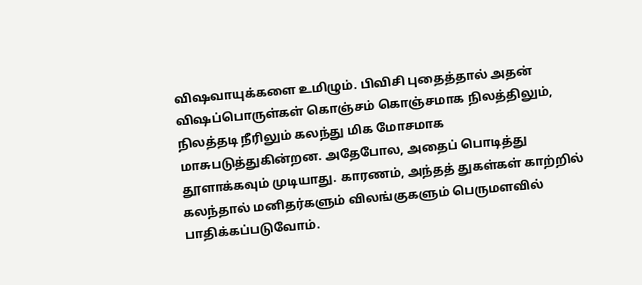விஷவாயுக்களை உமிழும். பிவிசி புதைத்தால் அதன் விஷப்பொருள்கள் கொஞ்சம் கொஞ்சமாக நிலத்திலும், நிலத்தடி நீரிலும் கலந்து மிக மோசமாக மாசுபடுத்துகின்றன. அதேபோல, அதைப் பொடித்து தூளாக்கவும் முடியாது. காரணம், அந்தத் துகள்கள் காற்றில் கலந்தால் மனிதர்களும் விலங்குகளும் பெருமளவில் பாதிக்கப்படுவோம்.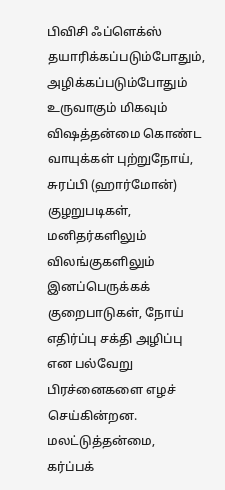பிவிசி ஃப்ளெக்ஸ் தயாரிக்கப்படும்போதும், அழிக்கப்படும்போதும் உருவாகும் மிகவும் விஷத்தன்மை கொண்ட வாயுக்கள் புற்றுநோய், சுரப்பி (ஹார்மோன்) குழறுபடிகள், மனிதர்களிலும் விலங்குகளிலும் இனப்பெருக்கக் குறைபாடுகள், நோய் எதிர்ப்பு சக்தி அழிப்பு என பல்வேறு பிரச்னைகளை எழச் செய்கின்றன. மலட்டுத்தன்மை, கர்ப்பக்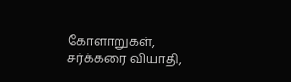கோளாறுகள், சர்க்கரை வியாதி,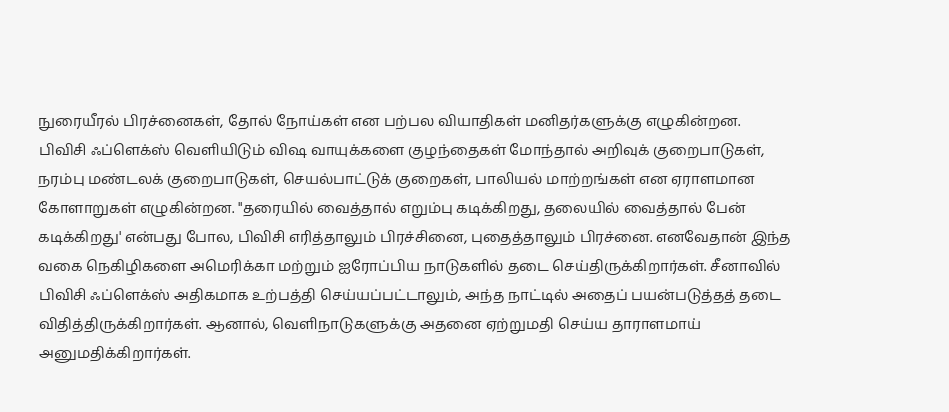நுரையீரல் பிரச்னைகள், தோல் நோய்கள் என பற்பல வியாதிகள் மனிதர்களுக்கு எழுகின்றன.
பிவிசி ஃப்ளெக்ஸ் வெளியிடும் விஷ வாயுக்களை குழந்தைகள் மோந்தால் அறிவுக் குறைபாடுகள், நரம்பு மண்டலக் குறைபாடுகள், செயல்பாட்டுக் குறைகள், பாலியல் மாற்றங்கள் என ஏராளமான கோளாறுகள் எழுகின்றன. "தரையில் வைத்தால் எறும்பு கடிக்கிறது, தலையில் வைத்தால் பேன் கடிக்கிறது' என்பது போல, பிவிசி எரித்தாலும் பிரச்சினை, புதைத்தாலும் பிரச்னை. எனவேதான் இந்த வகை நெகிழிகளை அமெரிக்கா மற்றும் ஐரோப்பிய நாடுகளில் தடை செய்திருக்கிறார்கள். சீனாவில் பிவிசி ஃப்ளெக்ஸ் அதிகமாக உற்பத்தி செய்யப்பட்டாலும், அந்த நாட்டில் அதைப் பயன்படுத்தத் தடை விதித்திருக்கிறார்கள். ஆனால், வெளிநாடுகளுக்கு அதனை ஏற்றுமதி செய்ய தாராளமாய் அனுமதிக்கிறார்கள்.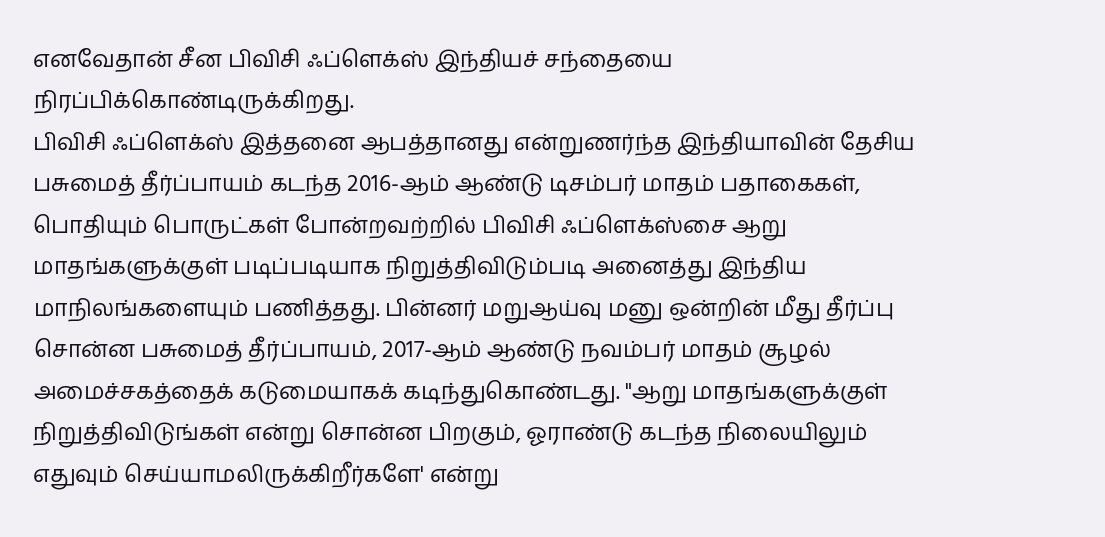எனவேதான் சீன பிவிசி ஃப்ளெக்ஸ் இந்தியச் சந்தையை நிரப்பிக்கொண்டிருக்கிறது.
பிவிசி ஃப்ளெக்ஸ் இத்தனை ஆபத்தானது என்றுணர்ந்த இந்தியாவின் தேசிய பசுமைத் தீர்ப்பாயம் கடந்த 2016-ஆம் ஆண்டு டிசம்பர் மாதம் பதாகைகள், பொதியும் பொருட்கள் போன்றவற்றில் பிவிசி ஃப்ளெக்ஸ்சை ஆறு மாதங்களுக்குள் படிப்படியாக நிறுத்திவிடும்படி அனைத்து இந்திய மாநிலங்களையும் பணித்தது. பின்னர் மறுஆய்வு மனு ஒன்றின் மீது தீர்ப்பு சொன்ன பசுமைத் தீர்ப்பாயம், 2017-ஆம் ஆண்டு நவம்பர் மாதம் சூழல் அமைச்சகத்தைக் கடுமையாகக் கடிந்துகொண்டது. "ஆறு மாதங்களுக்குள் நிறுத்திவிடுங்கள் என்று சொன்ன பிறகும், ஓராண்டு கடந்த நிலையிலும் எதுவும் செய்யாமலிருக்கிறீர்களே' என்று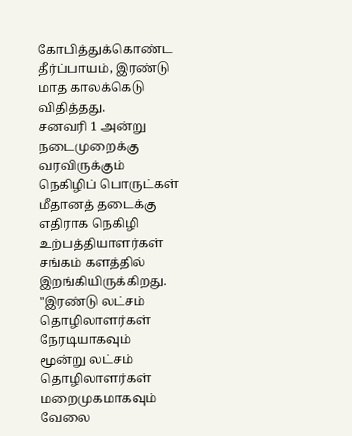கோபித்துக்கொண்ட தீர்ப்பாயம், இரண்டு மாத காலக்கெடு விதித்தது.
சனவரி 1 அன்று நடைமுறைக்கு வரவிருக்கும் நெகிழிப் பொருட்கள் மீதானத் தடைக்கு எதிராக நெகிழி உற்பத்தியாளர்கள் சங்கம் களத்தில் இறங்கியிருக்கிறது. "இரண்டு லட்சம் தொழிலாளர்கள் நேரடியாகவும் மூன்று லட்சம் தொழிலாளர்கள் மறைமுகமாகவும் வேலை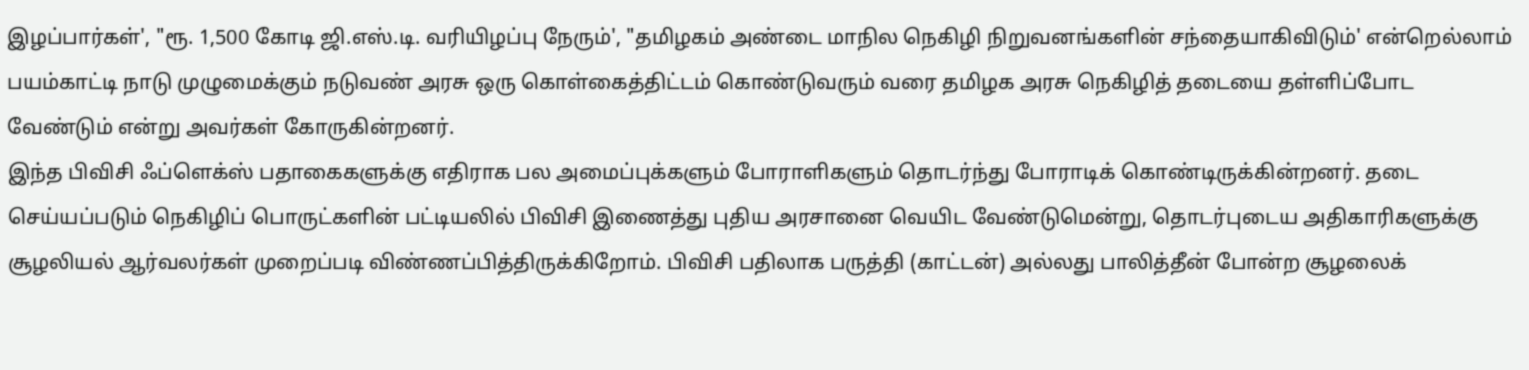இழப்பார்கள்', "ரூ. 1,500 கோடி ஜி.எஸ்.டி. வரியிழப்பு நேரும்', "தமிழகம் அண்டை மாநில நெகிழி நிறுவனங்களின் சந்தையாகிவிடும்' என்றெல்லாம் பயம்காட்டி நாடு முழுமைக்கும் நடுவண் அரசு ஒரு கொள்கைத்திட்டம் கொண்டுவரும் வரை தமிழக அரசு நெகிழித் தடையை தள்ளிப்போட வேண்டும் என்று அவர்கள் கோருகின்றனர்.
இந்த பிவிசி ஃப்ளெக்ஸ் பதாகைகளுக்கு எதிராக பல அமைப்புக்களும் போராளிகளும் தொடர்ந்து போராடிக் கொண்டிருக்கின்றனர். தடை செய்யப்படும் நெகிழிப் பொருட்களின் பட்டியலில் பிவிசி இணைத்து புதிய அரசானை வெயிட வேண்டுமென்று, தொடர்புடைய அதிகாரிகளுக்கு சூழலியல் ஆர்வலர்கள் முறைப்படி விண்ணப்பித்திருக்கிறோம். பிவிசி பதிலாக பருத்தி (காட்டன்) அல்லது பாலித்தீன் போன்ற சூழலைக்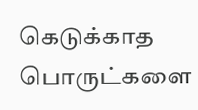கெடுக்காத பொருட்களை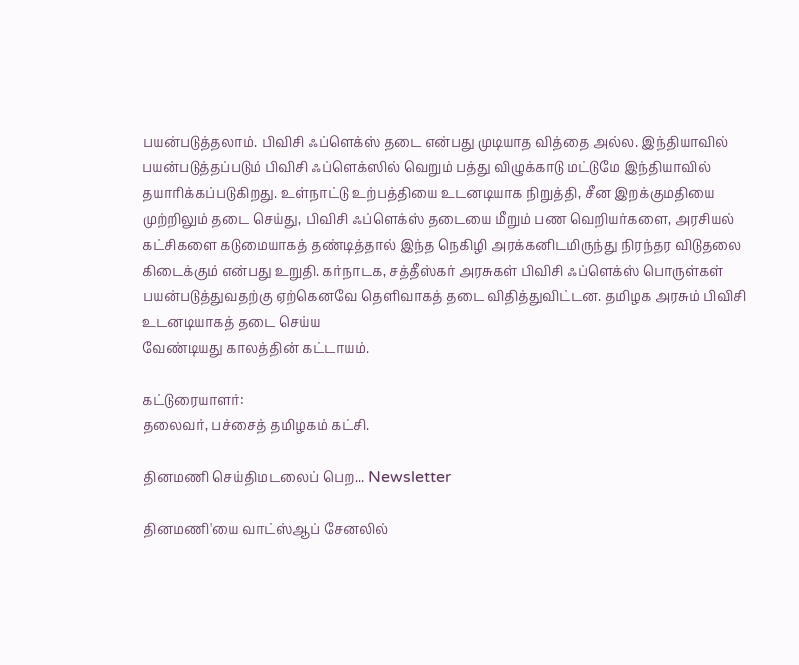பயன்படுத்தலாம். பிவிசி ஃப்ளெக்ஸ் தடை என்பது முடியாத வித்தை அல்ல. இந்தியாவில் பயன்படுத்தப்படும் பிவிசி ஃப்ளெக்ஸில் வெறும் பத்து விழுக்காடு மட்டுமே இந்தியாவில் தயாரிக்கப்படுகிறது. உள்நாட்டு உற்பத்தியை உடனடியாக நிறுத்தி, சீன இறக்குமதியை முற்றிலும் தடை செய்து, பிவிசி ஃப்ளெக்ஸ் தடையை மீறும் பண வெறியர்களை, அரசியல் கட்சிகளை கடுமையாகத் தண்டித்தால் இந்த நெகிழி அரக்கனிடமிருந்து நிரந்தர விடுதலை கிடைக்கும் என்பது உறுதி. கர்நாடக, சத்தீஸ்கர் அரசுகள் பிவிசி ஃப்ளெக்ஸ் பொருள்கள் பயன்படுத்துவதற்கு ஏற்கெனவே தெளிவாகத் தடை விதித்துவிட்டன. தமிழக அரசும் பிவிசி உடனடியாகத் தடை செய்ய
வேண்டியது காலத்தின் கட்டாயம்.

கட்டுரையாளர்:
தலைவர், பச்சைத் தமிழகம் கட்சி.

தினமணி செய்திமடலைப் பெற... Newsletter

தினமணி'யை வாட்ஸ்ஆப் சேனலில்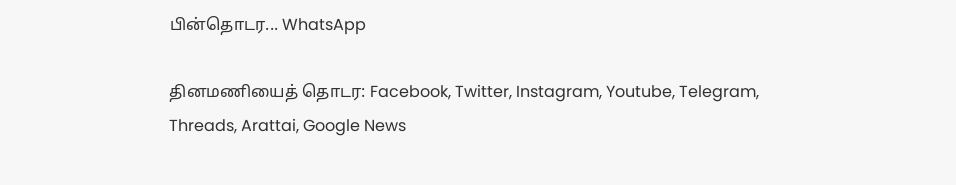பின்தொடர... WhatsApp

தினமணியைத் தொடர: Facebook, Twitter, Instagram, Youtube, Telegram, Threads, Arattai, Google News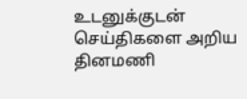உடனுக்குடன் செய்திகளை அறிய தினமணி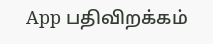App பதிவிறக்கம்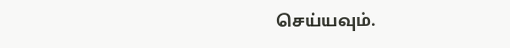செய்யவும்.